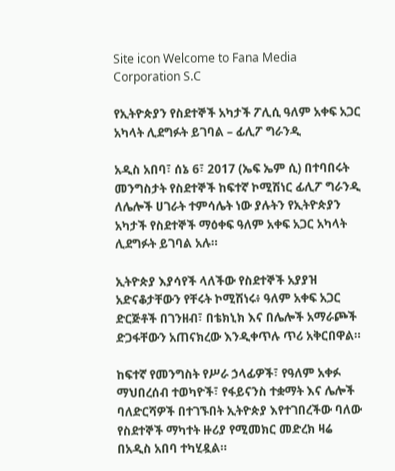Site icon Welcome to Fana Media Corporation S.C

የኢትዮጵያን የስደተኞች አካታች ፖሊሲ ዓለም አቀፍ አጋር አካላት ሊደግፉት ይገባል – ፊሊፖ ግራንዲ

አዲስ አበባ፣ ሰኔ 6፣ 2017 (ኤፍ ኤም ሲ) በተባበሩት መንግስታት የስደተኞች ከፍተኛ ኮሚሽነር ፊሊፖ ግራንዲ ለሌሎች ሀገራት ተምሳሌት ነው ያሉትን የኢትዮጵያን አካታች የስደተኞች ማዕቀፍ ዓለም አቀፍ አጋር አካላት ሊደግፉት ይገባል አሉ።

ኢትዮጵያ እያሳየች ላለችው የስደተኞች አያያዝ አድናቆታቸውን የቸሩት ኮሚሽነሩ፥ ዓለም አቀፍ አጋር ድርጅቶች በገንዘብ፣ በቴክኒክ እና በሌሎች አማራጮች ድጋፋቸውን አጠናክረው እንዲቀጥሉ ጥሪ አቅርበዋል።

ከፍተኛ የመንግስት የሥራ ኃላፊዎች፣ የዓለም አቀፉ ማህበረሰብ ተወካዮች፣ የፋይናንስ ተቋማት እና ሌሎች ባለድርሻዎች በተገኙበት ኢትዮጵያ እየተገበረችው ባለው የስደተኞች ማካተት ዙሪያ የሚመክር መድረክ ዛሬ በአዲስ አበባ ተካሂዷል።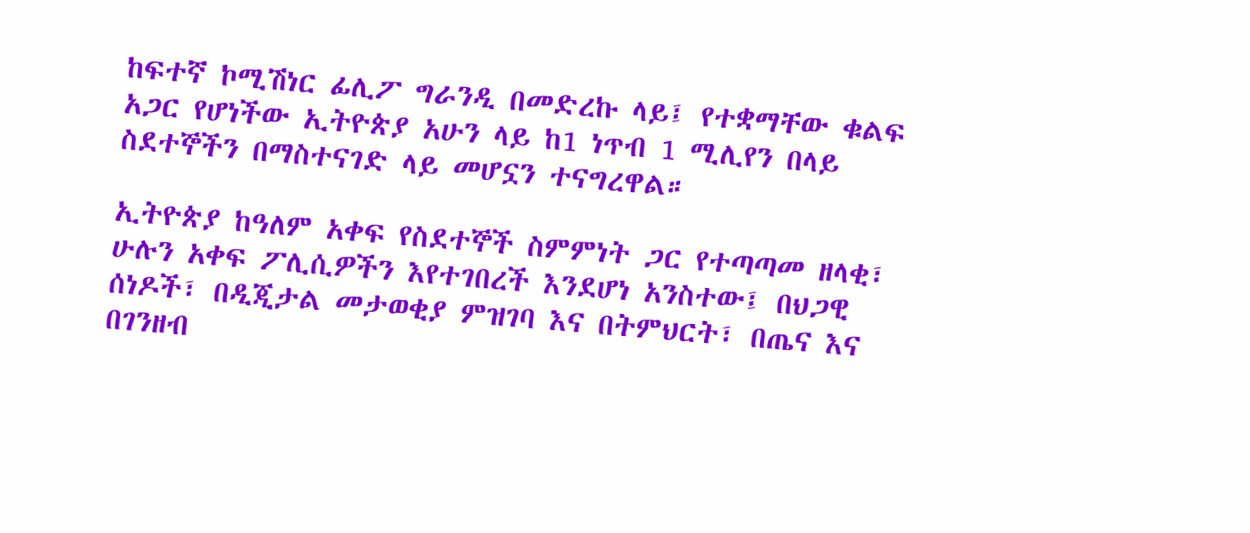ከፍተኛ ኮሚሽነር ፊሊፖ ግራንዲ በመድረኩ ላይ፤ የተቋማቸው ቁልፍ አጋር የሆነችው ኢትዮጵያ አሁን ላይ ከ1 ነጥብ 1 ሚሊየን በላይ ስደተኞችን በማስተናገድ ላይ መሆኗን ተናግረዋል።

ኢትዮጵያ ከዓለም አቀፍ የስደተኞች ስምምነት ጋር የተጣጣመ ዘላቂ፣ ሁሉን አቀፍ ፖሊሲዎችን እየተገበረች እንደሆነ አንስተው፤ በህጋዊ ሰነዶች፣ በዲጂታል መታወቂያ ምዝገባ እና በትምህርት፣ በጤና እና በገንዘብ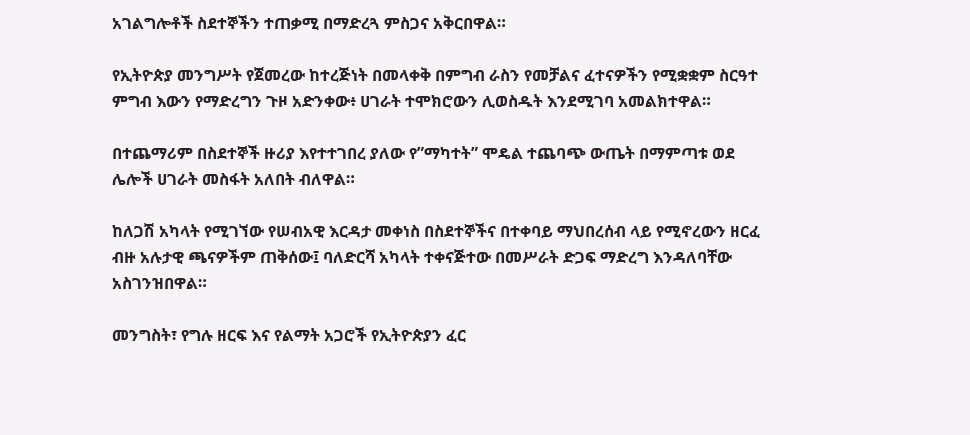አገልግሎቶች ስደተኞችን ተጠቃሚ በማድረጓ ምስጋና አቅርበዋል።

የኢትዮጵያ መንግሥት የጀመረው ከተረጅነት በመላቀቅ በምግብ ራስን የመቻልና ፈተናዎችን የሚቋቋም ስርዓተ ምግብ እውን የማድረግን ጉዞ አድንቀው፥ ሀገራት ተሞክሮውን ሊወስዱት እንደሚገባ አመልክተዋል።

በተጨማሪም በስደተኞች ዙሪያ እየተተገበረ ያለው የ”ማካተት” ሞዴል ተጨባጭ ውጤት በማምጣቱ ወደ ሌሎች ሀገራት መስፋት አለበት ብለዋል።

ከለጋሽ አካላት የሚገኘው የሠብአዊ እርዳታ መቀነስ በስደተኞችና በተቀባይ ማህበረሰብ ላይ የሚኖረውን ዘርፈ ብዙ አሉታዊ ጫናዎችም ጠቅሰው፤ ባለድርሻ አካላት ተቀናጅተው በመሥራት ድጋፍ ማድረግ እንዳለባቸው አስገንዝበዋል።

መንግስት፣ የግሉ ዘርፍ እና የልማት አጋሮች የኢትዮጵያን ፈር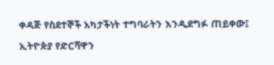ቀዳጅ የስደተኞች አካታችነት ተግባራትን እንዲደግፉ ጠይቀው፤ ኢትዮጵያ የድርሻዋን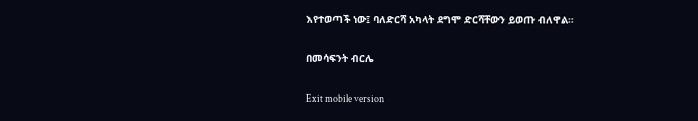እየተወጣች ነው፤ ባለድርሻ አካላት ደግሞ ድርሻቸውን ይወጡ ብለዋል።

በመሳፍንት ብርሌ

Exit mobile version